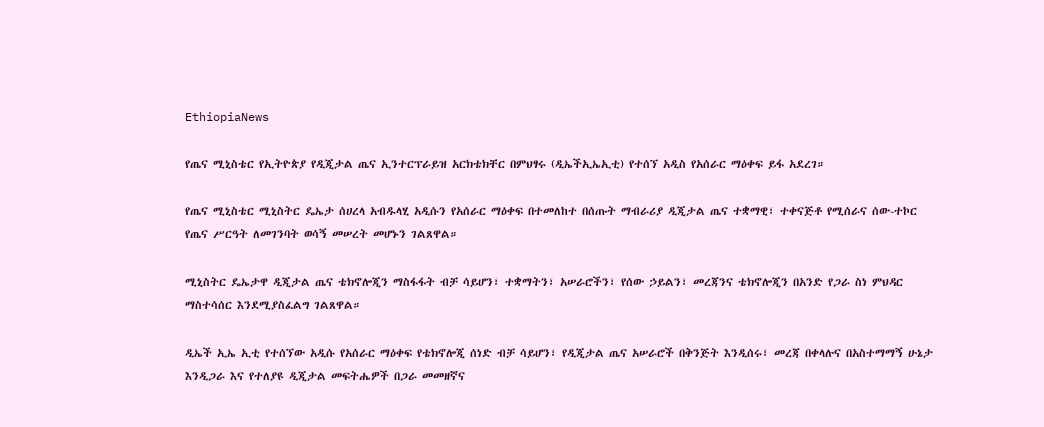EthiopiaNews

የጤና ሚኒስቴር የኢትዮጵያ የዲጂታል ጤና ኢንተርፕራይዝ አርክቴክቸር በምህፃሩ (ዲኤችኢኤኢቲ) የተሰኘ አዲስ የአሰራር ማዕቀፍ ይፋ አደረገ።

የጤና ሚኒስቴር ሚኒስትር ዴኤታ ሰሀረላ አብዱላሂ አዲሱን የአሰራር ማዕቀፍ በተመለከተ በሰጡት ማብራሪያ ዲጂታል ጤና ተቋማዊ፣ ተቀናጅቶ የሚሰራና ሰው-ተኮር የጤና ሥርዓት ለመገንባት ወሳኝ መሠረት መሆኑን ገልጸዋል።

ሚኒስትር ዴኤታዋ ዲጂታል ጤና ቴክኖሎጂን ማስፋፋት ብቻ ሳይሆን፣ ተቋማትን፣ አሠራሮችን፣ የሰው ኃይልን፣ መረጃንና ቴክኖሎጂን በአንድ የጋራ ስነ ምህዳር ማስተሳሰር እንደሚያስፈልግ ገልጸዋል።

ዲኤች ኢኤ ኢቲ የተሰኘው አዲሱ የአሰራር ማዕቀፍ የቴክኖሎጂ ሰነድ ብቻ ሳይሆን፣ የዲጂታል ጤና አሠራሮች በቅንጅት እንዲሰሩ፣ መረጃ በቀላሉና በአስተማማኝ ሁኔታ እንዲጋራ እና የተለያዩ ዲጂታል መፍትሔዎች በጋራ መመዘኛና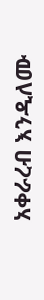አቀራረብ እንዲለሙ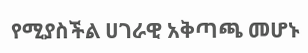የሚያስችል ሀገራዊ አቅጣጫ መሆኑ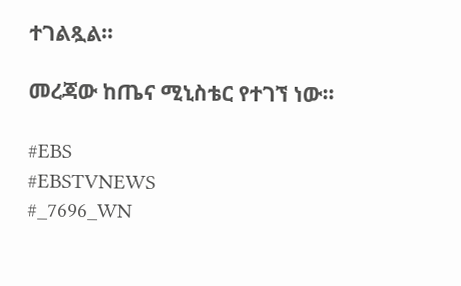ተገልጿል።

መረጃው ከጤና ሚኒስቴር የተገኘ ነው።

#EBS
#EBSTVNEWS
#_7696_WN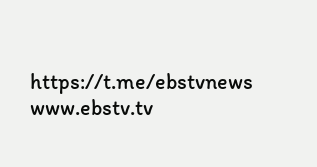https://t.me/ebstvnews
www.ebstv.tv